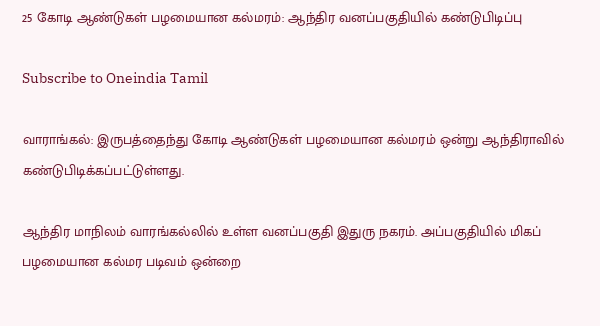25 கோடி ஆண்டுகள் பழமையான கல்மரம்: ஆந்திர வனப்பகுதியில் கண்டுபிடிப்பு

Subscribe to Oneindia Tamil

வாராங்கல்: இருபத்தைந்து கோடி ஆண்டுகள் பழமையான கல்மரம் ஒன்று ஆந்திராவில் கண்டுபிடிக்கப்பட்டுள்ளது.

ஆந்திர மாநிலம் வாரங்கல்லில் உள்ள வனப்பகுதி இதுரு நகரம். அப்பகுதியில் மிகப் பழமையான கல்மர படிவம் ஒன்றை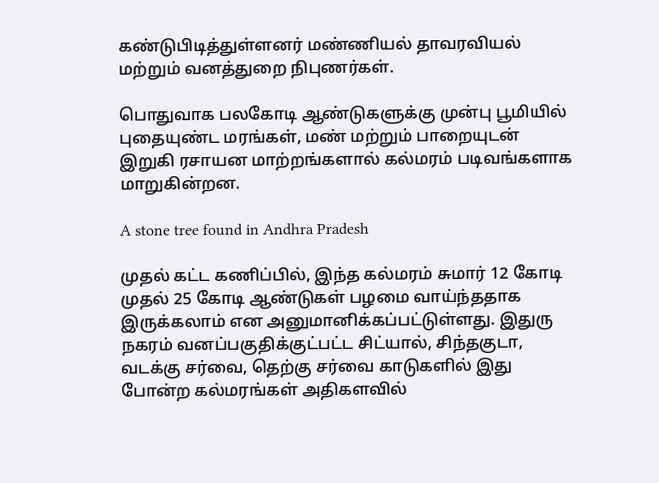கண்டுபிடித்துள்ளனர் மண்ணியல் தாவரவியல் மற்றும் வனத்துறை நிபுணர்கள்.

பொதுவாக பலகோடி ஆண்டுகளுக்கு முன்பு பூமியில் புதையுண்ட மரங்கள், மண் மற்றும் பாறையுடன் இறுகி ரசாயன மாற்றங்களால் கல்மரம் படிவங்களாக மாறுகின்றன.

A stone tree found in Andhra Pradesh

முதல் கட்ட கணிப்பில், இந்த கல்மரம் சுமார் 12 கோடி முதல் 25 கோடி ஆண்டுகள் பழமை வாய்ந்ததாக இருக்கலாம் என அனுமானிக்கப்பட்டுள்ளது. இதுரு நகரம் வனப்பகுதிக்குட்பட்ட சிட்யால், சிந்தகுடா, வடக்கு சர்வை, தெற்கு சர்வை காடுகளில் இது போன்ற கல்மரங்கள் அதிகளவில்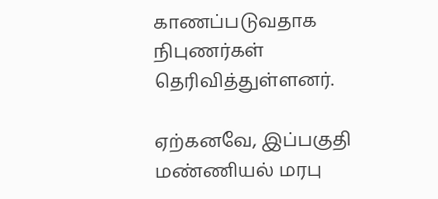காணப்படுவதாக நிபுணர்கள் தெரிவித்துள்ளனர்.

ஏற்கனவே, இப்பகுதி மண்ணியல் மரபு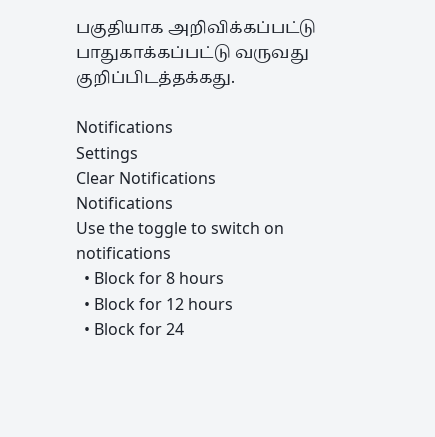பகுதியாக அறிவிக்கப்பட்டு பாதுகாக்கப்பட்டு வருவது குறிப்பிடத்தக்கது.

Notifications
Settings
Clear Notifications
Notifications
Use the toggle to switch on notifications
  • Block for 8 hours
  • Block for 12 hours
  • Block for 24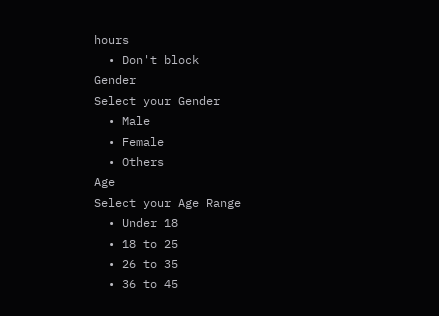hours
  • Don't block
Gender
Select your Gender
  • Male
  • Female
  • Others
Age
Select your Age Range
  • Under 18
  • 18 to 25
  • 26 to 35
  • 36 to 45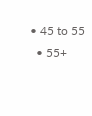• 45 to 55
  • 55+